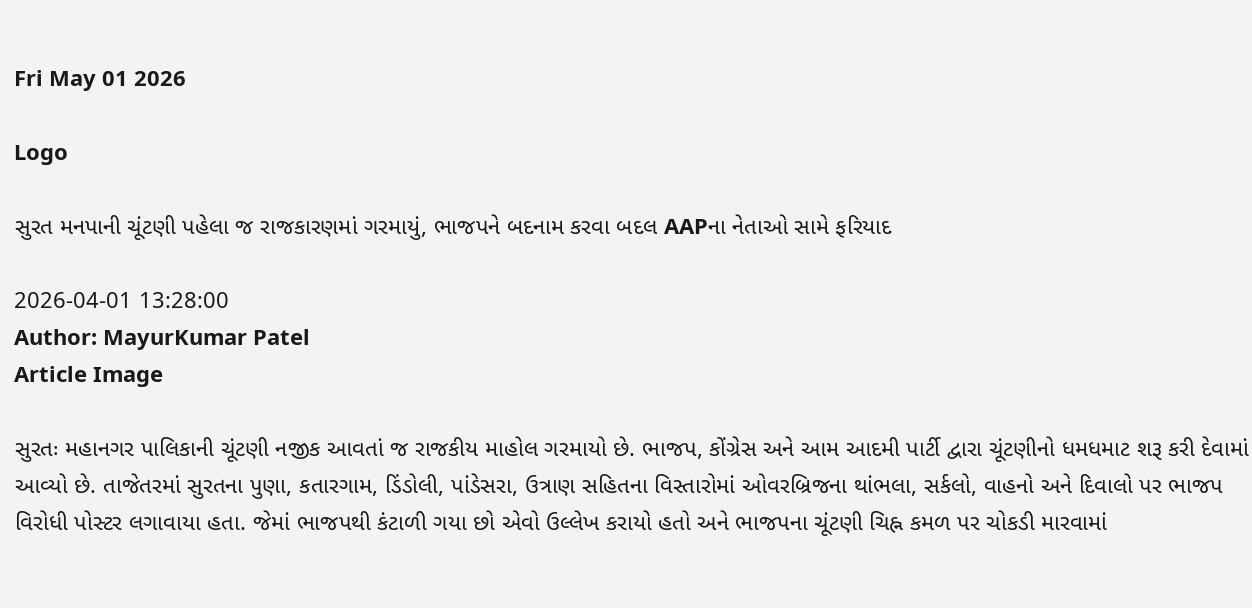Fri May 01 2026

Logo

સુરત મનપાની ચૂંટણી પહેલા જ રાજકારણમાં ગરમાયું, ભાજપને બદનામ કરવા બદલ AAPના નેતાઓ સામે ફરિયાદ

2026-04-01 13:28:00
Author: MayurKumar Patel
Article Image

સુરતઃ મહાનગર પાલિકાની ચૂંટણી નજીક આવતાં જ રાજકીય માહોલ ગરમાયો છે. ભાજપ, કોંગ્રેસ અને આમ આદમી પાર્ટી દ્વારા ચૂંટણીનો ધમધમાટ શરૂ કરી દેવામાં આવ્યો છે. તાજેતરમાં સુરતના પુણા, કતારગામ, ડિંડોલી, પાંડેસરા, ઉત્રાણ સહિતના વિસ્તારોમાં ઓવરબ્રિજના થાંભલા, સર્કલો, વાહનો અને દિવાલો પર ભાજપ વિરોધી પોસ્ટર લગાવાયા હતા. જેમાં ભાજપથી કંટાળી ગયા છો એવો ઉલ્લેખ કરાયો હતો અને ભાજપના ચૂંટણી ચિહ્ન કમળ પર ચોકડી મારવામાં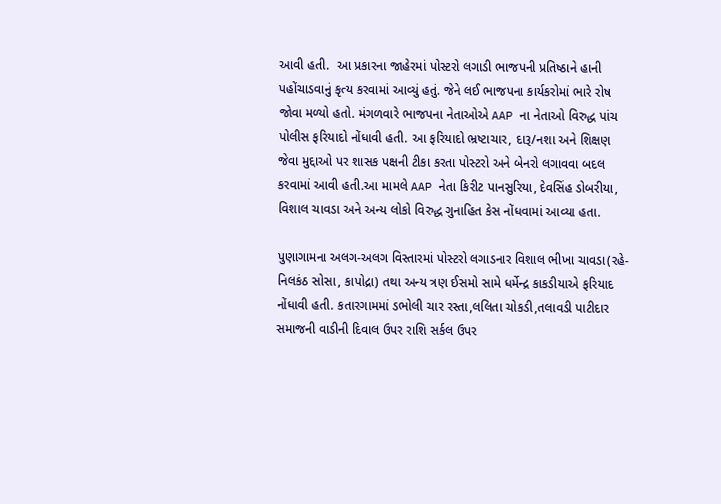આવી હતી.  આ પ્રકારના જાહેરમાં પોસ્ટરો લગાડી ભાજપની પ્રતિષ્ઠાને હાની પહોંચાડવાનું કૃત્ય કરવામાં આવ્યું હતું. જેને લઈ ભાજપના કાર્યકરોમાં ભારે રોષ જોવા મળ્યો હતો. મંગળવારે ભાજપના નેતાઓએ AAP ના નેતાઓ વિરુદ્ધ પાંચ પોલીસ ફરિયાદો નોંધાવી હતી. આ ફરિયાદો ભ્રષ્ટાચાર, દારૂ/નશા અને શિક્ષણ જેવા મુદ્દાઓ પર શાસક પક્ષની ટીકા કરતા પોસ્ટરો અને બેનરો લગાવવા બદલ કરવામાં આવી હતી.આ મામલે AAP નેતા કિરીટ પાનસુરિયા, દેવસિંહ ડોબરીયા, વિશાલ ચાવડા અને અન્ય લોકો વિરુદ્ધ ગુનાહિત કેસ નોંધવામાં આવ્યા હતા.

પુણાગામના અલગ-અલગ વિસ્તારમાં પોસ્ટરો લગાડનાર વિશાલ ભીખા ચાવડા(રહે-નિલકંઠ સોસા, કાપોદ્રા) તથા અન્ય ત્રણ ઈસમો સામે ધર્મેન્દ્ર કાકડીયાએ ફરિયાદ નોંધાવી હતી. કતારગામમાં ડભોલી ચાર રસ્તા,લલિતા ચોકડી,તલાવડી પાટીદાર સમાજની વાડીની દિવાલ ઉપર રાશિ સર્કલ ઉપર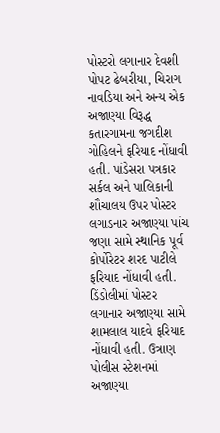પોસ્ટરો લગાનાર દેવશી પોપટ ઢેબરીયા, ચિરાગ નાવડિયા અને અન્ય એક અજાણ્યા વિરૂદ્ધ કતારગામના જગદીશ ગોહિલને ફરિયાદ નોંધાવી હતી. પાંડેસરા પત્રકાર સર્કલ અને પાલિકાની શૌચાલય ઉપર પોસ્ટર લગાડનાર અજાણ્યા પાંચ જણા સામે સ્થાનિક પૂર્વ કોર્પોરેટર શરદ પાટીલે ફરિયાદ નોંધાવી હતી. ડિંડોલીમાં પોસ્ટર લગાનાર અજાણ્યા સામે શામલાલ યાદવે ફરિયાદ નોંધાવી હતી. ઉત્રાણ પોલીસ સ્ટેશનમાં અજાણ્યા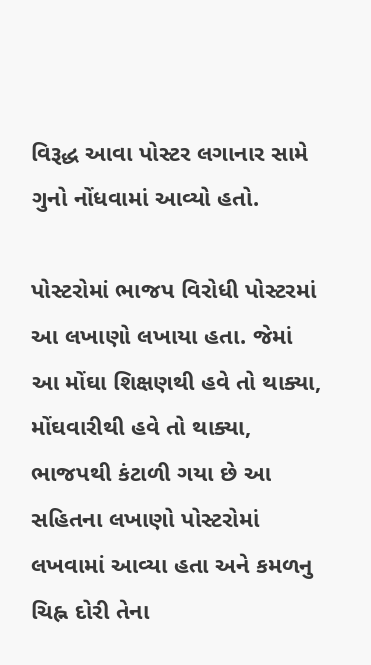વિરૂદ્ધ આવા પોસ્ટર લગાનાર સામે ગુનો નોંધવામાં આવ્યો હતો.

પોસ્ટરોમાં ભાજપ વિરોધી પોસ્ટરમાં આ લખાણો લખાયા હતા. જેમાં આ મોંઘા શિક્ષણથી હવે તો થાક્યા, મોંઘવારીથી હવે તો થાક્યા, ભાજપથી કંટાળી ગયા છે આ સહિતના લખાણો પોસ્ટરોમાં લખવામાં આવ્યા હતા અને કમળનુ ચિહ્ન દોરી તેના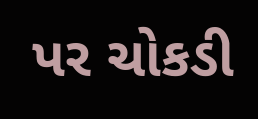પર ચોકડી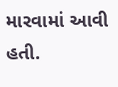મારવામાં આવી હતી.